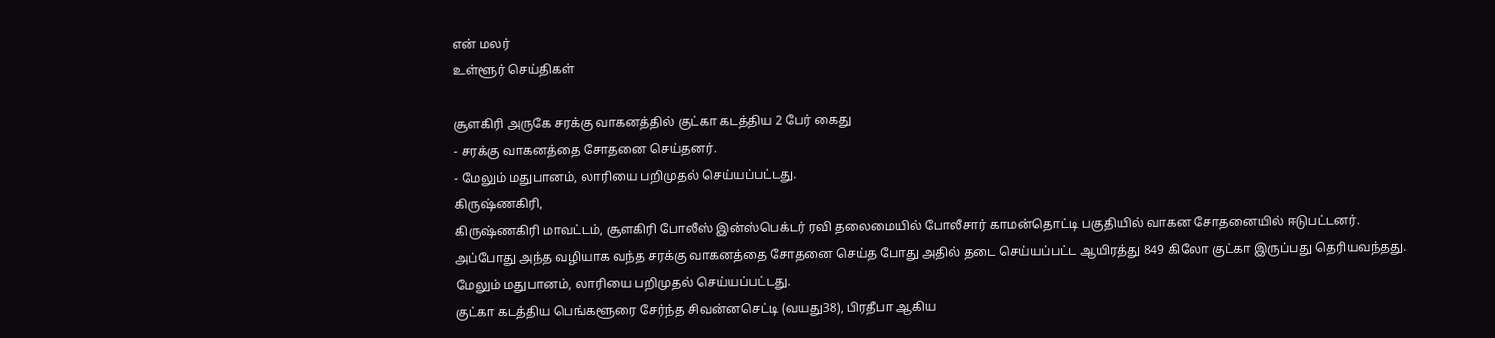என் மலர்
உள்ளூர் செய்திகள்

சூளகிரி அருகே சரக்கு வாகனத்தில் குட்கா கடத்திய 2 பேர் கைது
- சரக்கு வாகனத்தை சோதனை செய்தனர்.
- மேலும் மதுபானம், லாரியை பறிமுதல் செய்யப்பட்டது.
கிருஷ்ணகிரி,
கிருஷ்ணகிரி மாவட்டம், சூளகிரி போலீஸ் இன்ஸ்பெக்டர் ரவி தலைமையில் போலீசார் காமன்தொட்டி பகுதியில் வாகன சோதனையில் ஈடுபட்டனர்.
அப்போது அந்த வழியாக வந்த சரக்கு வாகனத்தை சோதனை செய்த போது அதில் தடை செய்யப்பட்ட ஆயிரத்து 849 கிலோ குட்கா இருப்பது தெரியவந்தது.
மேலும் மதுபானம், லாரியை பறிமுதல் செய்யப்பட்டது.
குட்கா கடத்திய பெங்களூரை சேர்ந்த சிவன்னசெட்டி (வயது38), பிரதீபா ஆகிய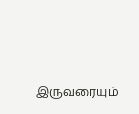இருவரையும்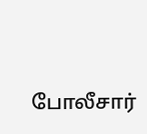போலீசார்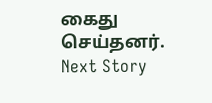கைது செய்தனர்.
Next Story